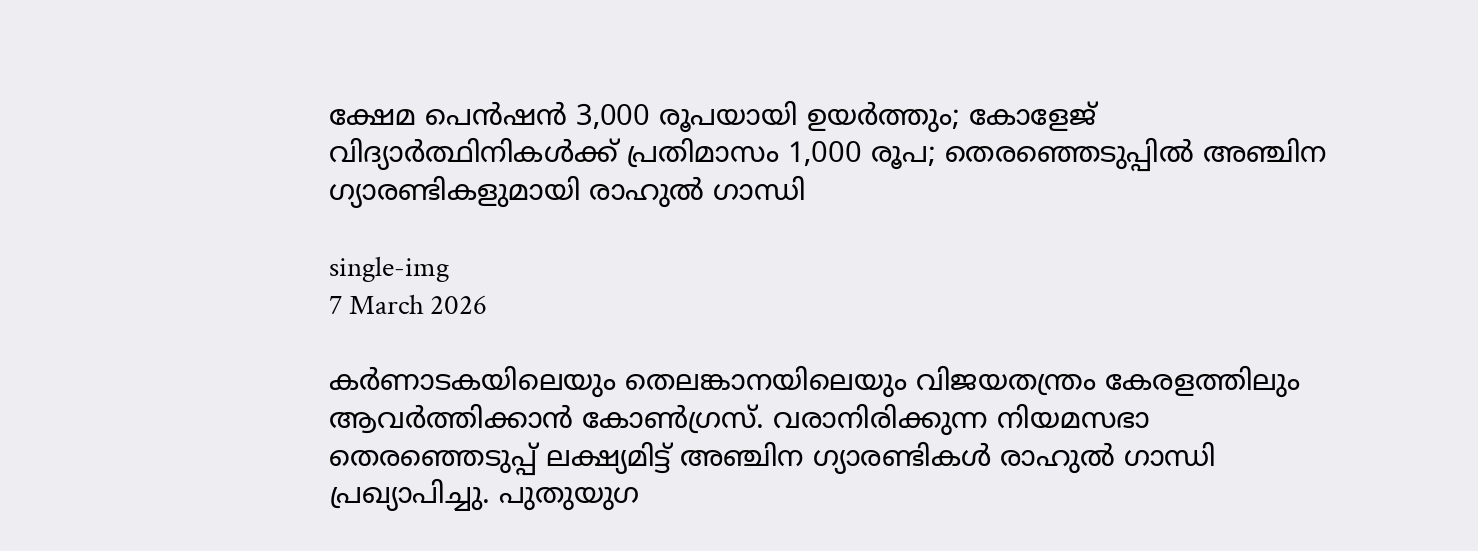ക്ഷേമ പെൻഷൻ 3,000 രൂപയായി ഉയർത്തും; കോളേജ് വിദ്യാർത്ഥിനികൾക്ക് പ്രതിമാസം 1,000 രൂപ; തെരഞ്ഞെടുപ്പിൽ അഞ്ചിന ഗ്യാരണ്ടികളുമായി രാഹുൽ ഗാന്ധി

single-img
7 March 2026

കർണാടകയിലെയും തെലങ്കാനയിലെയും വിജയതന്ത്രം കേരളത്തിലും ആവർത്തിക്കാൻ കോൺഗ്രസ്. വരാനിരിക്കുന്ന നിയമസഭാ തെരഞ്ഞെടുപ്പ് ലക്ഷ്യമിട്ട് അഞ്ചിന ഗ്യാരണ്ടികൾ രാഹുൽ ഗാന്ധി പ്രഖ്യാപിച്ചു. പുതുയുഗ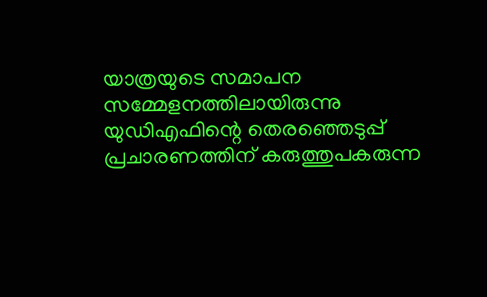യാത്രയുടെ സമാപന സമ്മേളനത്തിലായിരുന്നു യുഡിഎഫിന്റെ തെരഞ്ഞെടുപ്പ് പ്രചാരണത്തിന് കരുത്തുപകരുന്ന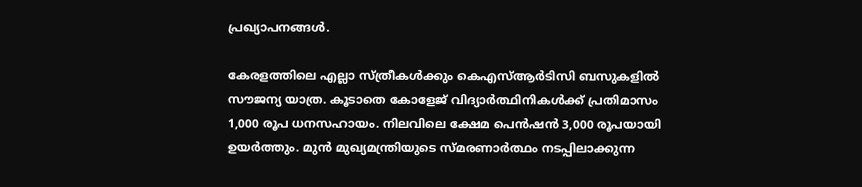പ്രഖ്യാപനങ്ങൾ.

കേരളത്തിലെ എല്ലാ സ്ത്രീകൾക്കും കെഎസ്ആർടിസി ബസുകളിൽ സൗജന്യ യാത്ര. കൂടാതെ കോളേജ് വിദ്യാർത്ഥിനികൾക്ക് പ്രതിമാസം 1,000 രൂപ ധനസഹായം. നിലവിലെ ക്ഷേമ പെൻഷൻ 3,000 രൂപയായി ഉയർത്തും. മുൻ മുഖ്യമന്ത്രിയുടെ സ്മരണാർത്ഥം നടപ്പിലാക്കുന്ന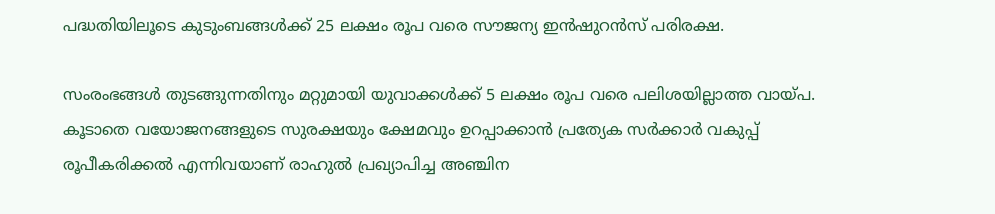പദ്ധതിയിലൂടെ കുടുംബങ്ങൾക്ക് 25 ലക്ഷം രൂപ വരെ സൗജന്യ ഇൻഷുറൻസ് പരിരക്ഷ.

സംരംഭങ്ങൾ തുടങ്ങുന്നതിനും മറ്റുമായി യുവാക്കൾക്ക് 5 ലക്ഷം രൂപ വരെ പലിശയില്ലാത്ത വായ്പ. കൂടാതെ വയോജനങ്ങളുടെ സുരക്ഷയും ക്ഷേമവും ഉറപ്പാക്കാൻ പ്രത്യേക സർക്കാർ വകുപ്പ് രൂപീകരിക്കൽ എന്നിവയാണ് രാഹുൽ പ്രഖ്യാപിച്ച അഞ്ചിന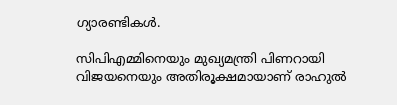ഗ്യാരണ്ടികൾ.

സിപിഎമ്മിനെയും മുഖ്യമന്ത്രി പിണറായി വിജയനെയും അതിരൂക്ഷമായാണ് രാഹുൽ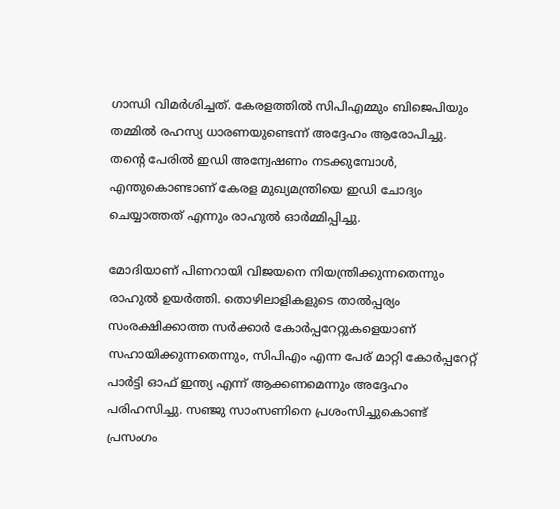ഗാന്ധി വിമർശിച്ചത്. കേരളത്തിൽ സിപിഎമ്മും ബിജെപിയും തമ്മിൽ രഹസ്യ ധാരണയുണ്ടെന്ന് അദ്ദേഹം ആരോപിച്ചു. തന്റെ പേരിൽ ഇഡി അന്വേഷണം നടക്കുമ്പോൾ, എന്തുകൊണ്ടാണ് കേരള മുഖ്യമന്ത്രിയെ ഇഡി ചോദ്യം ചെയ്യാത്തത് എന്നും രാഹുൽ ഓർമ്മിപ്പിച്ചു.

മോദിയാണ് പിണറായി വിജയനെ നിയന്ത്രിക്കുന്നതെന്നും രാഹുൽ ഉയർത്തി. തൊഴിലാളികളുടെ താൽപ്പര്യം സംരക്ഷിക്കാത്ത സർക്കാർ കോർപ്പറേറ്റുകളെയാണ് സഹായിക്കുന്നതെന്നും, സിപിഎം എന്ന പേര് മാറ്റി കോർപ്പറേറ്റ് പാർട്ടി ഓഫ് ഇന്ത്യ എന്ന് ആക്കണമെന്നും അദ്ദേഹം പരിഹസിച്ചു. സഞ്ജു സാംസണിനെ പ്രശംസിച്ചുകൊണ്ട് പ്രസംഗം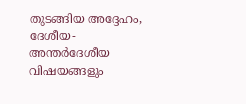തുടങ്ങിയ അദ്ദേഹം, ദേശീയ-അന്തർദേശീയ വിഷയങ്ങളും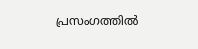പ്രസംഗത്തിൽ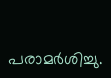പരാമർശിച്ചു.